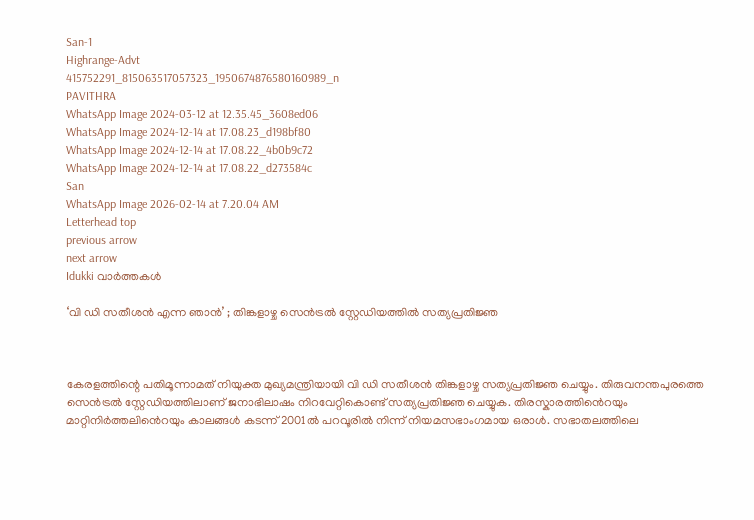San-1
Highrange-Advt
415752291_815063517057323_1950674876580160989_n
PAVITHRA
WhatsApp Image 2024-03-12 at 12.35.45_3608ed06
WhatsApp Image 2024-12-14 at 17.08.23_d198bf80
WhatsApp Image 2024-12-14 at 17.08.22_4b0b9c72
WhatsApp Image 2024-12-14 at 17.08.22_d273584c
San
WhatsApp Image 2026-02-14 at 7.20.04 AM
Letterhead top
previous arrow
next arrow
Idukki വാര്‍ത്തകള്‍

‘വി ഡി സതീശൻ എന്ന ഞാൻ’ ; തിങ്കളാഴ്ച സെൻട്രൽ സ്റ്റേഡിയത്തിൽ സത്യപ്രതിജ്ഞ



കേരളത്തിന്റെ പതിമൂന്നാമത് നിയുക്ത മുഖ്യമന്ത്രിയായി വി ഡി സതീശൻ തിങ്കളാഴ്ച സത്യപ്രതിജ്ഞ ചെയ്യും. തിരുവനന്തപുരത്തെ സെൻട്രൽ സ്റ്റേഡിയത്തിലാണ് ജനാഭിലാഷം നിറവേറ്റികൊണ്ട് സത്യപ്രതിജ്ഞ ചെയ്യുക. തിരസ്കാരത്തിൻെറയും മാറ്റിനിർത്തലിൻെറയും കാലങ്ങൾ കടന്ന് 2001ൽ പറവൂരിൽ നിന്ന് നിയമസഭാംഗമായ ഒരാൾ. സഭാതലത്തിലെ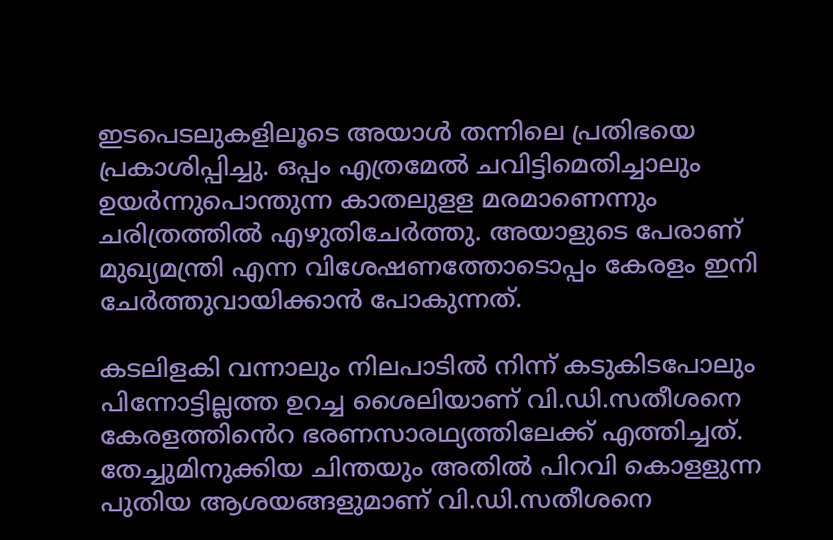ഇടപെടലുകളിലൂടെ അയാൾ തന്നിലെ പ്രതിഭയെ പ്രകാശിപ്പിച്ചു. ഒപ്പം എത്രമേൽ ചവിട്ടിമെതിച്ചാലും ഉയർന്നുപൊന്തുന്ന കാതലുളള മരമാണെന്നും ചരിത്രത്തിൽ എഴുതിചേർത്തു. അയാളുടെ പേരാണ് മുഖ്യമന്ത്രി എന്ന വിശേഷണത്തോടൊപ്പം കേരളം ഇനി ചേർത്തുവായിക്കാൻ പോകുന്നത്.

കടലിളകി വന്നാലും നിലപാടിൽ നിന്ന് കടുകിടപോലും പിന്നോട്ടില്ലത്ത ഉറച്ച ശൈലിയാണ് വി.ഡി.സതീശനെ കേരളത്തിൻെറ ഭരണസാരഥ്യത്തിലേക്ക് എത്തിച്ചത്. തേച്ചുമിനുക്കിയ ചിന്തയും അതിൽ പിറവി കൊളളുന്ന പുതിയ ആശയങ്ങളുമാണ് വി.ഡി.സതീശനെ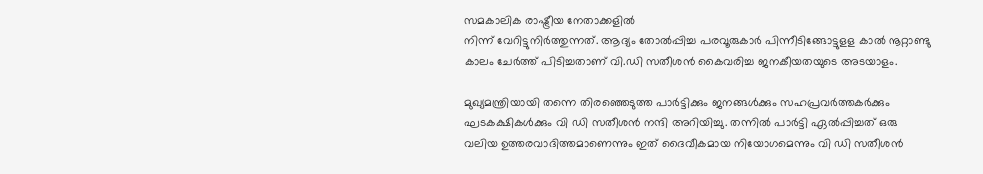സമകാലിക രാഷ്ട്രീയ നേതാക്കളിൽ
നിന്ന് വേറിട്ടുനിർത്തുന്നത്. ആദ്യം തോൽപ്പിച്ച പരവൂരുകാർ പിന്നീടിങ്ങോട്ടുളള കാൽ നൂറ്റാണ്ടു കാലം ചേർത്ത് പിടിച്ചതാണ് വി.ഡി സതീശൻ കൈവരിച്ച ജനകീയതയുടെ അടയാളം.

മുഖ്യമന്ത്രിയായി തന്നെ തിരഞ്ഞെടുത്ത പാര്‍ട്ടിക്കും ജനങ്ങള്‍ക്കും സഹപ്രവര്‍ത്തകര്‍ക്കും ഘടകക്ഷികള്‍ക്കും വി ഡി സതീശന്‍ നന്ദി അറിയിച്ചു. തന്നില്‍ പാര്‍ട്ടി ഏല്‍പ്പിച്ചത് ഒരു വലിയ ഉത്തരവാദിത്തമാണെന്നും ഇത് ദൈവീകമായ നിയോഗമെന്നും വി ഡി സതീശന്‍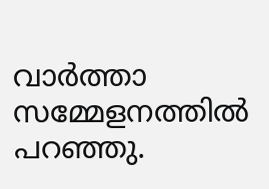വാര്‍ത്താ സമ്മേളനത്തില്‍ പറഞ്ഞു.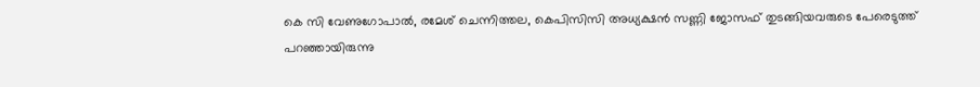കെ സി വേണുഗോപാല്‍, രമേശ് ചെന്നിത്തല, കെപിസിസി അധ്യക്ഷന്‍ സണ്ണി ജോസഫ് തുടങ്ങിയവരുടെ പേരെടുത്ത് പറഞ്ഞായിരുന്നു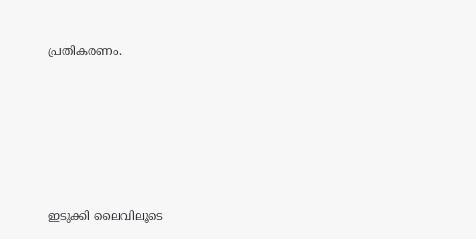പ്രതികരണം.










ഇടുക്കി ലൈവിലൂടെ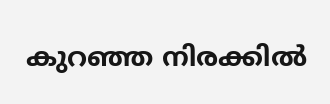കുറഞ്ഞ നിരക്കിൽ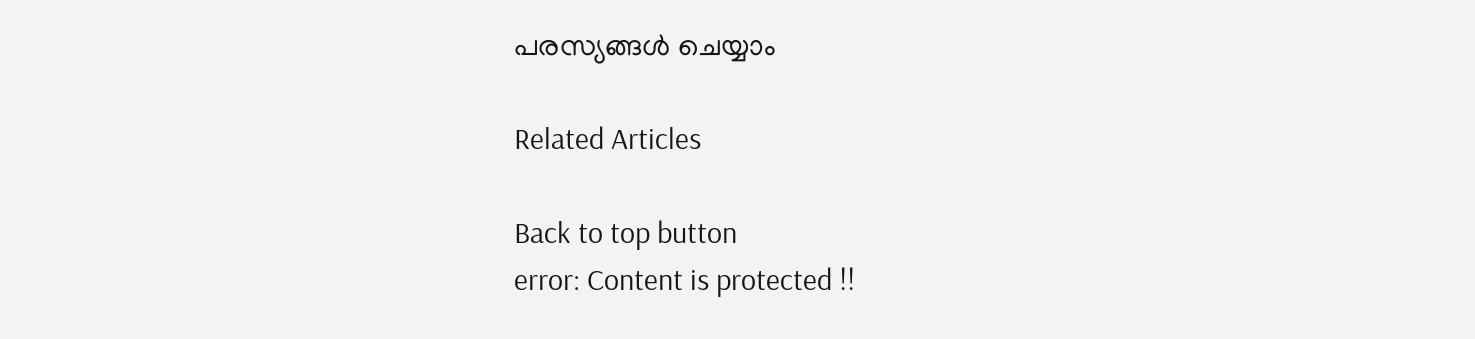പരസ്യങ്ങൾ ചെയ്യാം

Related Articles

Back to top button
error: Content is protected !!